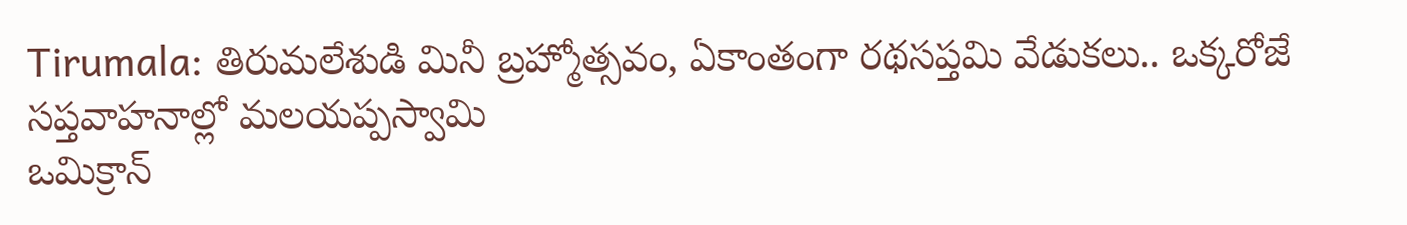Tirumala: తిరుమలేశుడి మినీ బ్రహ్మోత్సవం, ఏకాంతంగా రథసప్తమి వేడుకలు.. ఒక్కరోజే సప్తవాహనాల్లో మలయప్పస్వామి
ఒమిక్రాన్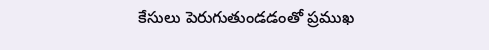కేసులు పెరుగుతుండడంతో ప్రముఖ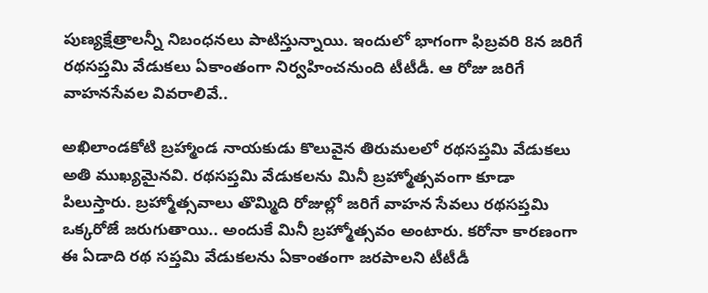పుణ్యక్షేత్రాలన్నీ నిబంధనలు పాటిస్తున్నాయి. ఇందులో భాగంగా ఫిబ్రవరి 8న జరిగే రథసప్తమి వేడుకలు ఏకాంతంగా నిర్వహించనుంది టీటీడీ. ఆ రోజు జరిగే వాహనసేవల వివరాలివే..

అఖిలాండకోటి బ్రహ్మాండ నాయకుడు కొలువైన తిరుమలలో రథసప్తమి వేడుకలు అతి ముఖ్యమైనవి. రథసప్తమి వేడుకలను మినీ బ్రహ్మోత్సవంగా కూడా పిలుస్తారు. బ్రహ్మోత్సవాలు తొమ్మిది రోజుల్లో జరిగే వాహన సేవలు రథసప్తమి ఒక్కరోజే జరుగుతాయి.. అందుకే మినీ బ్రహ్మోత్సవం అంటారు. కరోనా కారణంగా ఈ ఏడాది రథ సప్తమి వేడుకలను ఏకాంతంగా జరపాలని టీటీడీ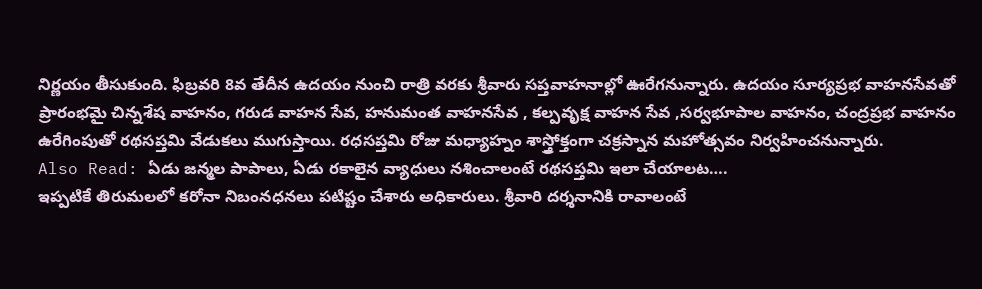నిర్ణయం తీసుకుంది. ఫిబ్రవరి 8వ తేదీన ఉదయం నుంచి రాత్రి వరకు శ్రీవారు సప్తవాహనాల్లో ఊరేగనున్నారు. ఉదయం సూర్యప్రభ వాహనసేవతో ప్రారంభమై చిన్నశేష వాహనం, గరుడ వాహన సేవ, హనుమంత వాహనసేవ , కల్పవృక్ష వాహన సేవ ,సర్వభూపాల వాహనం, చంద్రప్రభ వాహనం ఉరేగింపుతో రథసప్తమి వేడుకలు ముగుస్తాయి. రధసప్తమి రోజు మధ్యాహ్నం శాస్త్రోక్తంగా చక్రస్నాన మహోత్సవం నిర్వహించనున్నారు.
Also Read: ఏడు జన్మల పాపాలు, ఏడు రకాలైన వ్యాధులు నశించాలంటే రథసప్తమి ఇలా చేయాలట….
ఇప్పటికే తిరుమలలో కరోనా నిబంనధనలు పటిష్టం చేశారు అధికారులు. శ్రీవారి దర్శనానికి రావాలంటే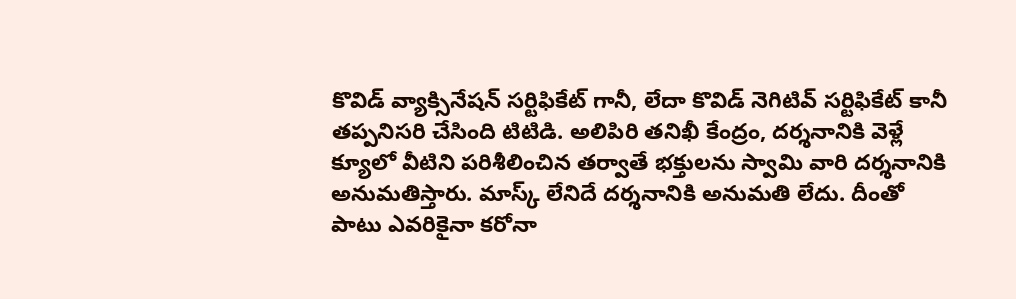కొవిడ్ వ్యాక్సినేషన్ సర్టిఫికేట్ గానీ, లేదా కొవిడ్ నెగిటివ్ సర్టిఫికేట్ కానీ తప్పనిసరి చేసింది టిటిడి. అలిపిరి తనిఖీ కేంద్రం, దర్శనానికి వెళ్లే క్యూలో వీటిని పరిశీలించిన తర్వాతే భక్తులను స్వామి వారి దర్శనానికి అనుమతిస్తారు. మాస్క్ లేనిదే దర్శనానికి అనుమతి లేదు. దీంతో పాటు ఎవరికైనా కరోనా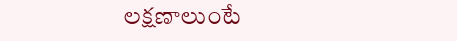లక్షణాలుంటే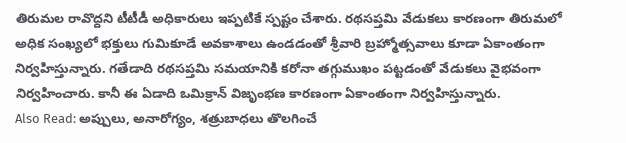తిరుమల రావొద్దని టీటీడీ అధికారులు ఇప్పటికే స్పష్టం చేశారు. రథసప్తమి వేడుకలు కారణంగా తిరుమలో అధిక సంఖ్యలో భక్తులు గుమికూడే అవకాశాలు ఉండడంతో శ్రీవారి బ్రహ్మోత్సవాలు కూడా ఏకాంతంగా నిర్వహిస్తున్నారు. గతేడాది రథసప్తమి సమయానికి కరోనా తగ్గుముఖం పట్టడంతో వేడుకలు వైభవంగా నిర్వహించారు. కానీ ఈ ఏడాది ఒమిక్రాన్ విజృంభణ కారణంగా ఏకాంతంగా నిర్వహిస్తున్నారు.
Also Read: అప్పులు, అనారోగ్యం, శత్రుబాధలు తొలగించే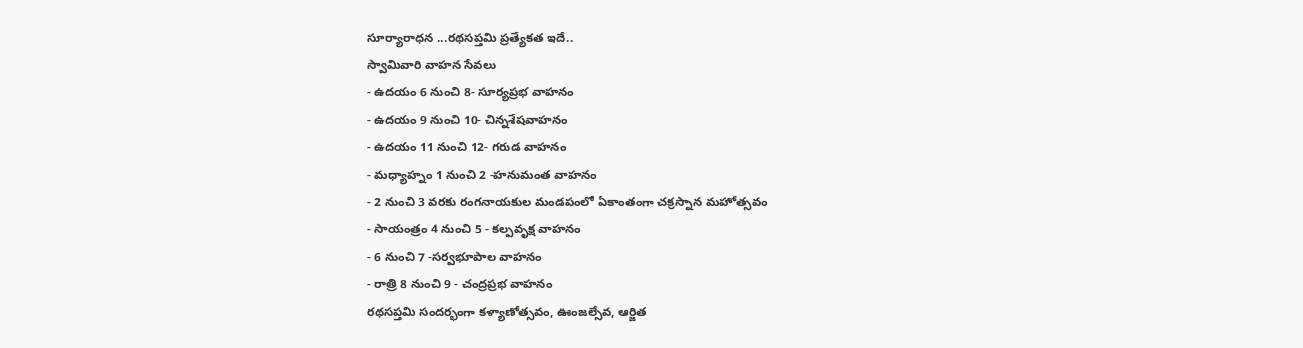సూర్యారాధన ...రథసప్తమి ప్రత్యేకత ఇదే..
స్వామివారి వాహన సేవలు
- ఉదయం 6 నుంచి 8- సూర్యప్రభ వాహనం
- ఉదయం 9 నుంచి 10- చిన్నశేషవాహనం
- ఉదయం 11 నుంచి 12- గరుడ వాహనం
- మధ్యాహ్నం 1 నుంచి 2 -హనుమంత వాహనం
- 2 నుంచి 3 వరకు రంగనాయకుల మండపంలో ఏకాంతంగా చక్రస్నాన మహోత్సవం
- సాయంత్రం 4 నుంచి 5 - కల్పవృక్ష వాహనం
- 6 నుంచి 7 -సర్వభూపాల వాహనం
- రాత్రి 8 నుంచి 9 - చంద్రప్రభ వాహనం
రథసప్తమి సందర్భంగా కళ్యాణోత్సవం, ఊంజల్సేవ, ఆర్జిత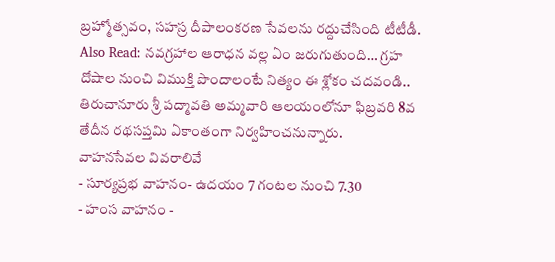బ్రహ్మోత్సవం, సహస్ర దీపాలంకరణ సేవలను రద్దుచేసింది టీటీడీ.
Also Read: నవగ్రహాల ఆరాధన వల్ల ఏం జరుగుతుంది… గ్రహ దోషాల నుంచి విముక్తి పొందాలంటే నిత్యం ఈ శ్లోకం చదవండి..
తిరుచానూరు శ్రీ పద్మావతి అమ్మవారి ఆలయంలోనూ ఫిబ్రవరి 8వ తేదీన రథసప్తమి ఏకాంతంగా నిర్వహించనున్నారు.
వాహనసేవల వివరాలివే
- సూర్యప్రభ వాహనం- ఉదయం 7 గంటల నుంచి 7.30
- హంస వాహనం -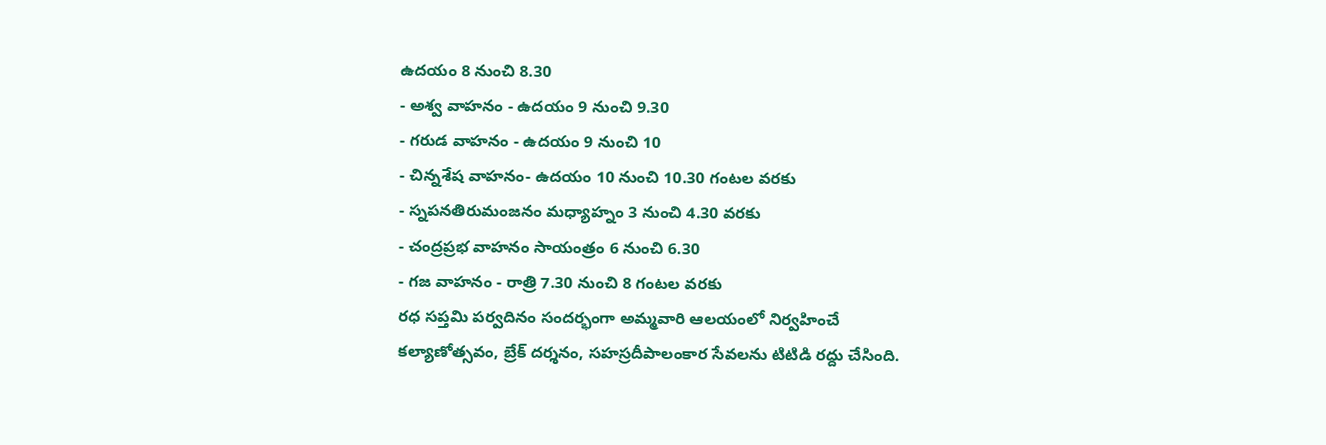ఉదయం 8 నుంచి 8.30
- అశ్వ వాహనం - ఉదయం 9 నుంచి 9.30
- గరుడ వాహనం - ఉదయం 9 నుంచి 10
- చిన్నశేష వాహనం- ఉదయం 10 నుంచి 10.30 గంటల వరకు
- స్నపనతిరుమంజనం మధ్యాహ్నం 3 నుంచి 4.30 వరకు
- చంద్రప్రభ వాహనం సాయంత్రం 6 నుంచి 6.30
- గజ వాహనం - రాత్రి 7.30 నుంచి 8 గంటల వరకు
రధ సప్తమి పర్వదినం సందర్భంగా అమ్మవారి ఆలయంలో నిర్వహించే కల్యాణోత్సవం, బ్రేక్ దర్శనం, సహస్రదీపాలంకార సేవలను టిటిడి రద్దు చేసింది.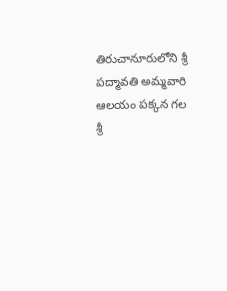తిరుచానూరులోని శ్రీ పద్మావతి అమ్మవారి ఆలయం పక్కన గల శ్రీ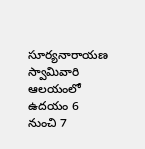సూర్యనారాయణ స్వామివారి ఆలయంలో ఉదయం 6 నుంచి 7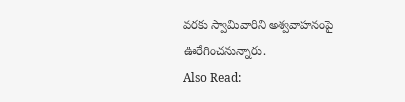వరకు స్వామివారిని అశ్వవాహనంపై ఊరేగించనున్నారు.
Also Read: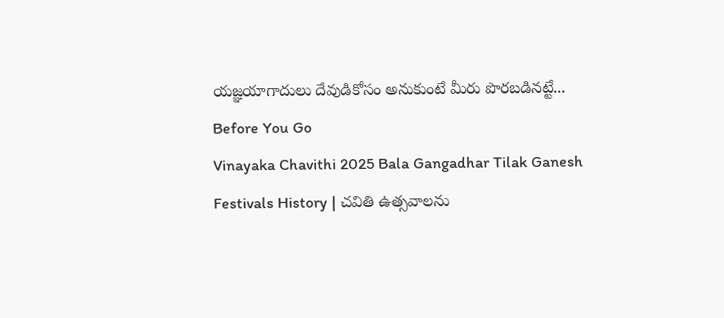యజ్ఞయాగాదులు దేవుడికోసం అనుకుంటే మీరు పొరబడినట్టే...
Before You Go
Vinayaka Chavithi 2025 Bala Gangadhar Tilak Ganesh Festivals History | చవితి ఉత్సవాలను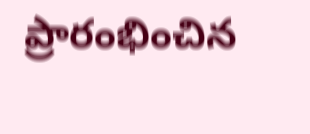ప్రారంభించిన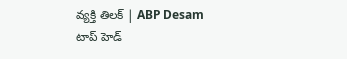వ్యక్తి తిలక్ | ABP Desam
టాప్ హెడ్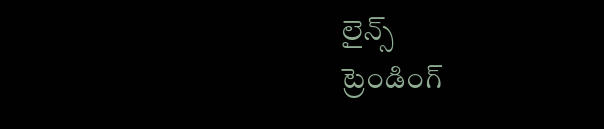లైన్స్
ట్రెండింగ్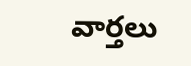వార్తలు